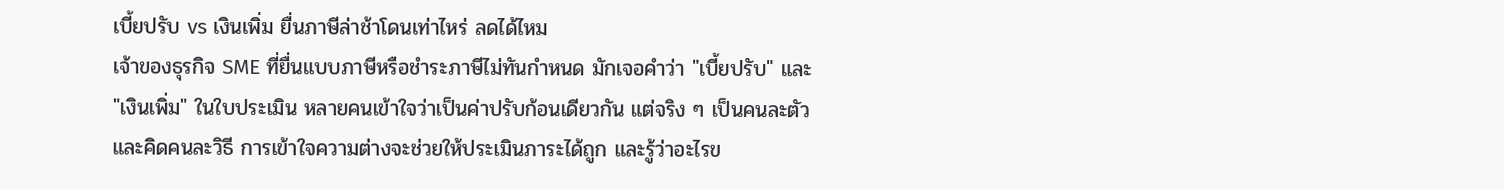เบี้ยปรับ vs เงินเพิ่ม ยื่นภาษีล่าช้าโดนเท่าไหร่ ลดได้ไหม
เจ้าของธุรกิจ SME ที่ยื่นแบบภาษีหรือชำระภาษีไม่ทันกำหนด มักเจอคำว่า "เบี้ยปรับ" และ "เงินเพิ่ม" ในใบประเมิน หลายคนเข้าใจว่าเป็นค่าปรับก้อนเดียวกัน แต่จริง ๆ เป็นคนละตัวและคิดคนละวิธี การเข้าใจความต่างจะช่วยให้ประเมินภาระได้ถูก และรู้ว่าอะไรข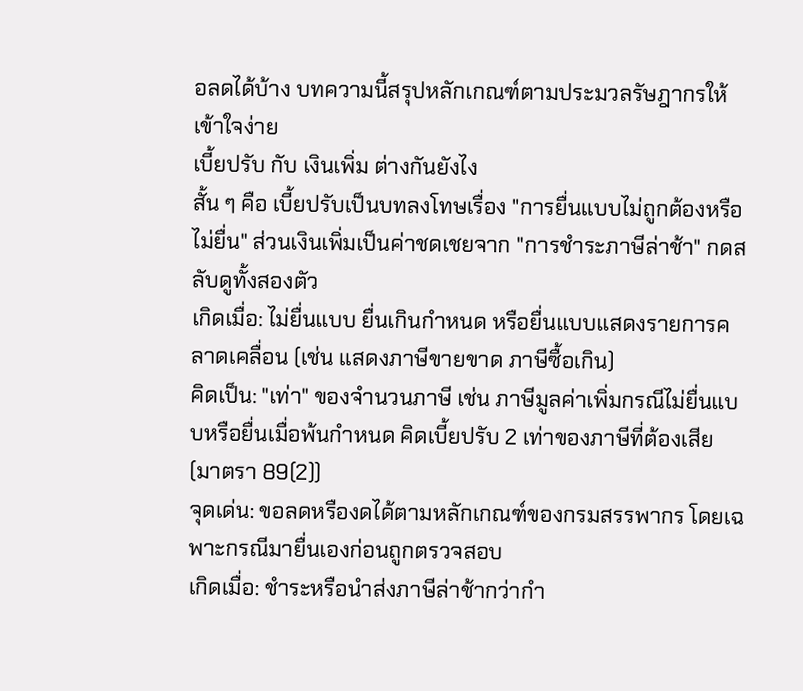อลดได้บ้าง บทความนี้สรุปหลักเกณฑ์ตามประมวลรัษฎากรให้เข้าใจง่าย
เบี้ยปรับ กับ เงินเพิ่ม ต่างกันยังไง
สั้น ๆ คือ เบี้ยปรับเป็นบทลงโทษเรื่อง "การยื่นแบบไม่ถูกต้องหรือไม่ยื่น" ส่วนเงินเพิ่มเป็นค่าชดเชยจาก "การชำระภาษีล่าช้า" กดสลับดูทั้งสองตัว
เกิดเมื่อ: ไม่ยื่นแบบ ยื่นเกินกำหนด หรือยื่นแบบแสดงรายการคลาดเคลื่อน (เช่น แสดงภาษีขายขาด ภาษีซื้อเกิน)
คิดเป็น: "เท่า" ของจำนวนภาษี เช่น ภาษีมูลค่าเพิ่มกรณีไม่ยื่นแบบหรือยื่นเมื่อพ้นกำหนด คิดเบี้ยปรับ 2 เท่าของภาษีที่ต้องเสีย (มาตรา 89(2))
จุดเด่น: ขอลดหรืองดได้ตามหลักเกณฑ์ของกรมสรรพากร โดยเฉพาะกรณีมายื่นเองก่อนถูกตรวจสอบ
เกิดเมื่อ: ชำระหรือนำส่งภาษีล่าช้ากว่ากำ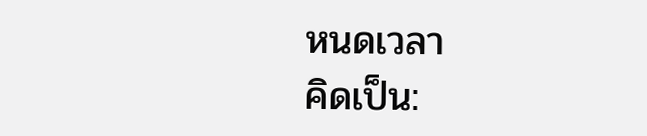หนดเวลา
คิดเป็น: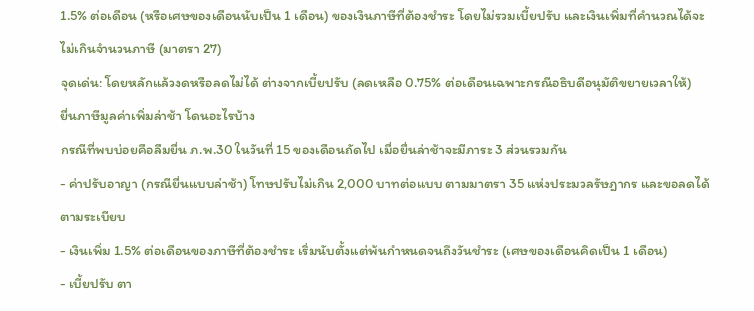1.5% ต่อเดือน (หรือเศษของเดือนนับเป็น 1 เดือน) ของเงินภาษีที่ต้องชำระ โดยไม่รวมเบี้ยปรับ และเงินเพิ่มที่คำนวณได้จะไม่เกินจำนวนภาษี (มาตรา 27)
จุดเด่น: โดยหลักแล้วงดหรือลดไม่ได้ ต่างจากเบี้ยปรับ (ลดเหลือ 0.75% ต่อเดือนเฉพาะกรณีอธิบดีอนุมัติขยายเวลาให้)
ยื่นภาษีมูลค่าเพิ่มล่าช้า โดนอะไรบ้าง
กรณีที่พบบ่อยคือลืมยื่น ภ.พ.30 ในวันที่ 15 ของเดือนถัดไป เมื่อยื่นล่าช้าจะมีภาระ 3 ส่วนรวมกัน
- ค่าปรับอาญา (กรณียื่นแบบล่าช้า) โทษปรับไม่เกิน 2,000 บาทต่อแบบ ตามมาตรา 35 แห่งประมวลรัษฎากร และขอลดได้ตามระเบียบ
- เงินเพิ่ม 1.5% ต่อเดือนของภาษีที่ต้องชำระ เริ่มนับตั้งแต่พ้นกำหนดจนถึงวันชำระ (เศษของเดือนคิดเป็น 1 เดือน)
- เบี้ยปรับ ตา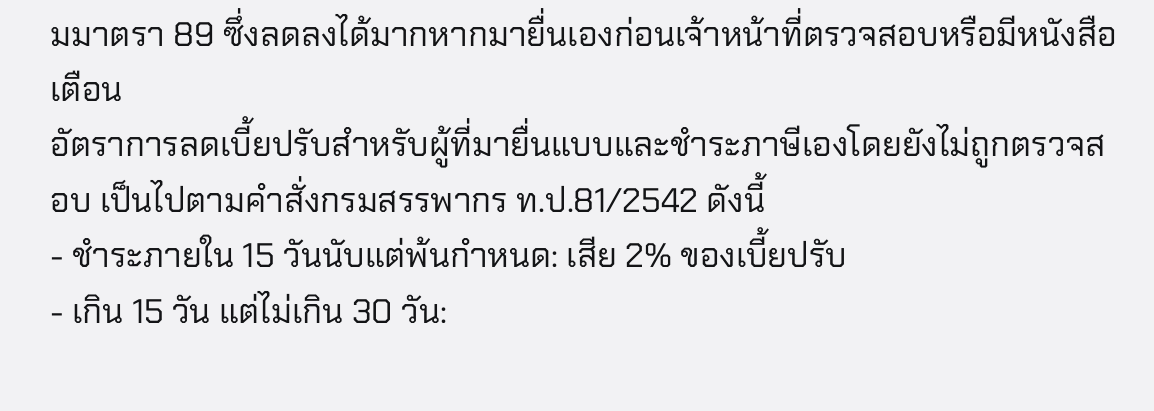มมาตรา 89 ซึ่งลดลงได้มากหากมายื่นเองก่อนเจ้าหน้าที่ตรวจสอบหรือมีหนังสือเตือน
อัตราการลดเบี้ยปรับสำหรับผู้ที่มายื่นแบบและชำระภาษีเองโดยยังไม่ถูกตรวจสอบ เป็นไปตามคำสั่งกรมสรรพากร ท.ป.81/2542 ดังนี้
- ชำระภายใน 15 วันนับแต่พ้นกำหนด: เสีย 2% ของเบี้ยปรับ
- เกิน 15 วัน แต่ไม่เกิน 30 วัน: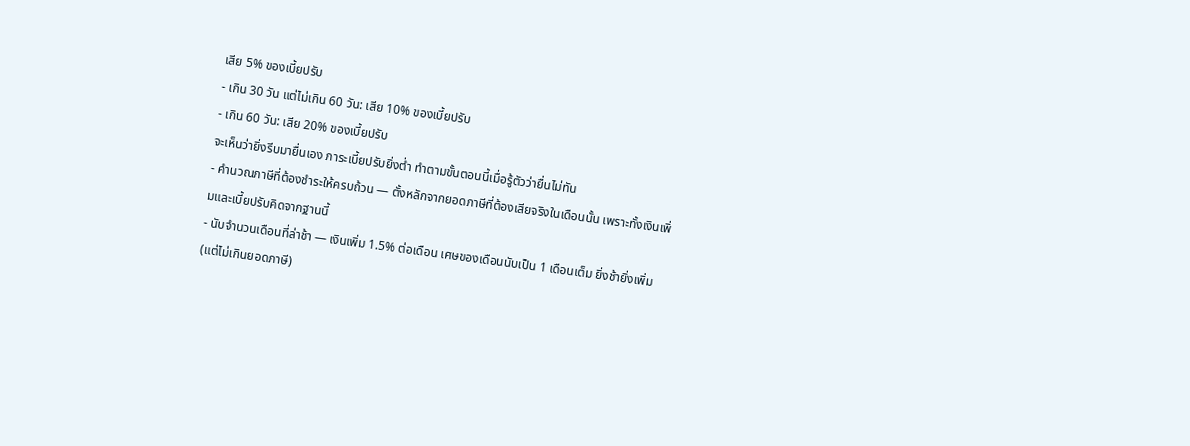เสีย 5% ของเบี้ยปรับ
- เกิน 30 วัน แต่ไม่เกิน 60 วัน: เสีย 10% ของเบี้ยปรับ
- เกิน 60 วัน: เสีย 20% ของเบี้ยปรับ
จะเห็นว่ายิ่งรีบมายื่นเอง ภาระเบี้ยปรับยิ่งต่ำ ทำตามขั้นตอนนี้เมื่อรู้ตัวว่ายื่นไม่ทัน
- คำนวณภาษีที่ต้องชำระให้ครบถ้วน — ตั้งหลักจากยอดภาษีที่ต้องเสียจริงในเดือนนั้น เพราะทั้งเงินเพิ่มและเบี้ยปรับคิดจากฐานนี้
- นับจำนวนเดือนที่ล่าช้า — เงินเพิ่ม 1.5% ต่อเดือน เศษของเดือนนับเป็น 1 เดือนเต็ม ยิ่งช้ายิ่งเพิ่ม (แต่ไม่เกินยอดภาษี)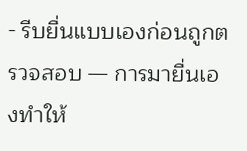- รีบยื่นแบบเองก่อนถูกตรวจสอบ — การมายื่นเองทำให้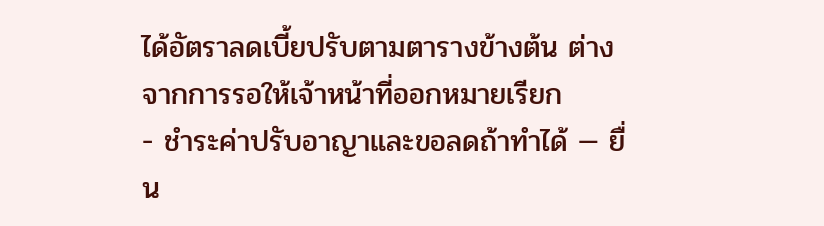ได้อัตราลดเบี้ยปรับตามตารางข้างต้น ต่างจากการรอให้เจ้าหน้าที่ออกหมายเรียก
- ชำระค่าปรับอาญาและขอลดถ้าทำได้ — ยื่น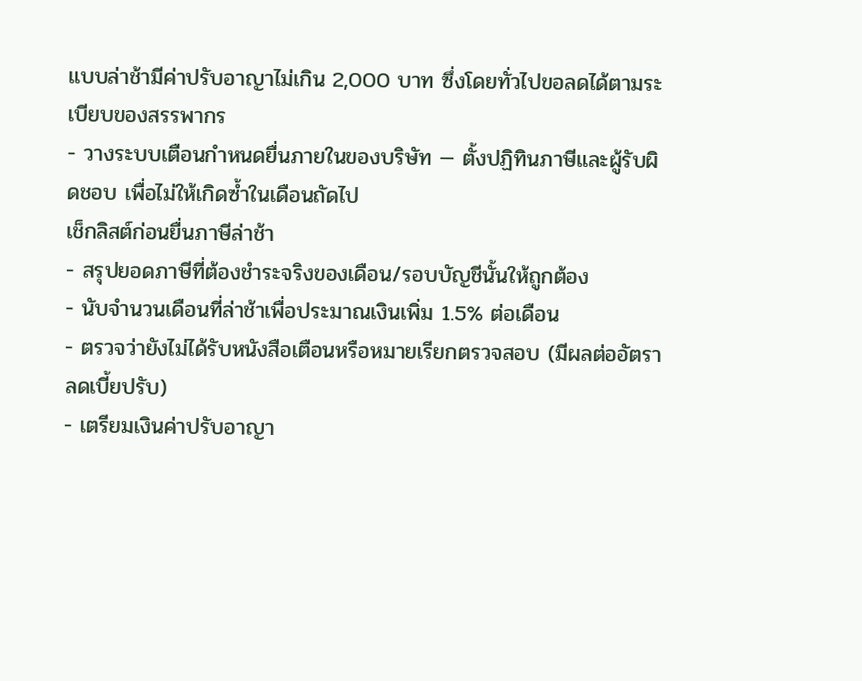แบบล่าช้ามีค่าปรับอาญาไม่เกิน 2,000 บาท ซึ่งโดยทั่วไปขอลดได้ตามระเบียบของสรรพากร
- วางระบบเตือนกำหนดยื่นภายในของบริษัท — ตั้งปฏิทินภาษีและผู้รับผิดชอบ เพื่อไม่ให้เกิดซ้ำในเดือนถัดไป
เช็กลิสต์ก่อนยื่นภาษีล่าช้า
- สรุปยอดภาษีที่ต้องชำระจริงของเดือน/รอบบัญชีนั้นให้ถูกต้อง
- นับจำนวนเดือนที่ล่าช้าเพื่อประมาณเงินเพิ่ม 1.5% ต่อเดือน
- ตรวจว่ายังไม่ได้รับหนังสือเตือนหรือหมายเรียกตรวจสอบ (มีผลต่ออัตราลดเบี้ยปรับ)
- เตรียมเงินค่าปรับอาญา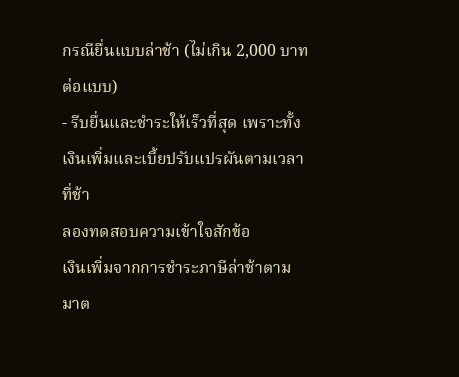กรณียื่นแบบล่าช้า (ไม่เกิน 2,000 บาทต่อแบบ)
- รีบยื่นและชำระให้เร็วที่สุด เพราะทั้งเงินเพิ่มและเบี้ยปรับแปรผันตามเวลาที่ช้า
ลองทดสอบความเข้าใจสักข้อ
เงินเพิ่มจากการชำระภาษีล่าช้าตามมาต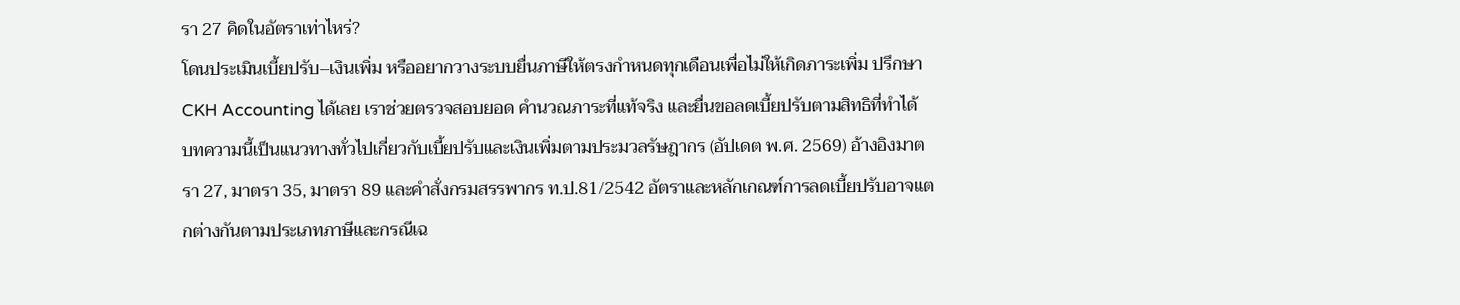รา 27 คิดในอัตราเท่าไหร่?
โดนประเมินเบี้ยปรับ–เงินเพิ่ม หรืออยากวางระบบยื่นภาษีให้ตรงกำหนดทุกเดือนเพื่อไม่ให้เกิดภาระเพิ่ม ปรึกษา CKH Accounting ได้เลย เราช่วยตรวจสอบยอด คำนวณภาระที่แท้จริง และยื่นขอลดเบี้ยปรับตามสิทธิที่ทำได้
บทความนี้เป็นแนวทางทั่วไปเกี่ยวกับเบี้ยปรับและเงินเพิ่มตามประมวลรัษฎากร (อัปเดต พ.ศ. 2569) อ้างอิงมาตรา 27, มาตรา 35, มาตรา 89 และคำสั่งกรมสรรพากร ท.ป.81/2542 อัตราและหลักเกณฑ์การลดเบี้ยปรับอาจแตกต่างกันตามประเภทภาษีและกรณีเฉ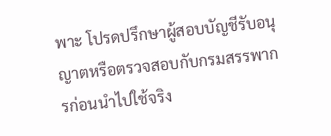พาะ โปรดปรึกษาผู้สอบบัญชีรับอนุญาตหรือตรวจสอบกับกรมสรรพากรก่อนนำไปใช้จริง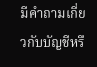มีคำถามเกี่ยวกับบัญชีหรื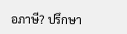อภาษี? ปรึกษา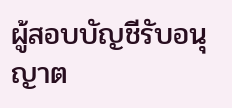ผู้สอบบัญชีรับอนุญาต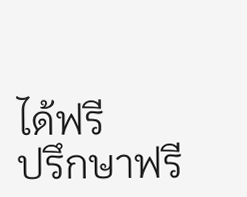ได้ฟรี
ปรึกษาฟรี